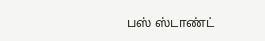பஸ் ஸ்டாண்ட்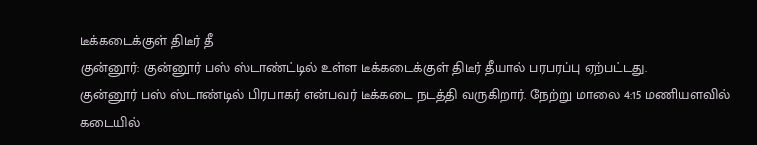டீக்கடைக்குள் திடீர் தீ
குன்னூர்: குன்னூர் பஸ் ஸ்டாண்ட்டில் உள்ள டீக்கடைக்குள் திடீர் தீயால் பரபரப்பு ஏற்பட்டது.
குன்னூர் பஸ் ஸ்டாண்டில் பிரபாகர் என்பவர் டீக்கடை நடத்தி வருகிறார். நேற்று மாலை 4:15 மணியளவில் கடையில்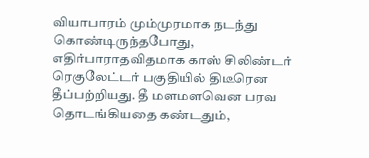வியாபாரம் மும்முரமாக நடந்து கொண்டிருந்தபோது, எதிர்பாராதவிதமாக காஸ் சிலிண்டர் ரெகுலேட்டர் பகுதியில் திடீரென தீப்பற்றியது. தீ மளமளவென பரவ தொடங்கியதை கண்டதும்,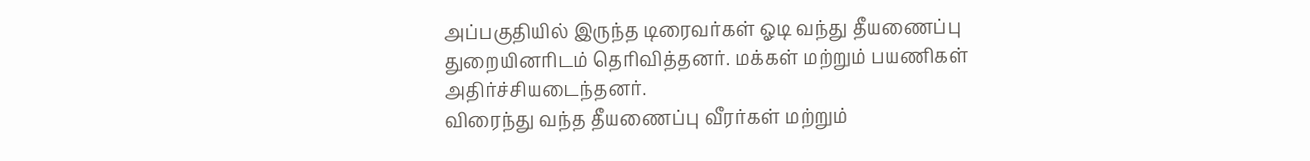அப்பகுதியில் இருந்த டிரைவர்கள் ஓடி வந்து தீயணைப்பு துறையினரிடம் தெரிவித்தனர். மக்கள் மற்றும் பயணிகள் அதிர்ச்சியடைந்தனர்.
விரைந்து வந்த தீயணைப்பு வீரர்கள் மற்றும்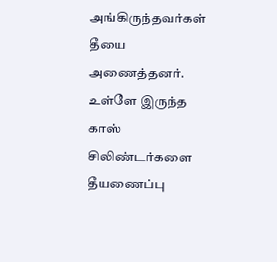அங்கிருந்தவர்கள் தீயை அணைத்தனர். உள்ளே இருந்த காஸ் சிலிண்டர்களை தீயணைப்பு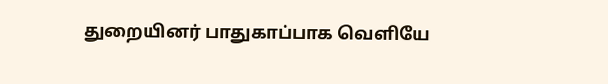துறையினர் பாதுகாப்பாக வெளியே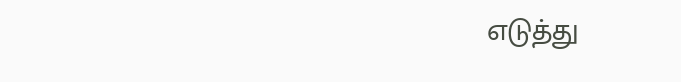எடுத்து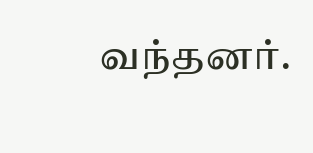வந்தனர்.